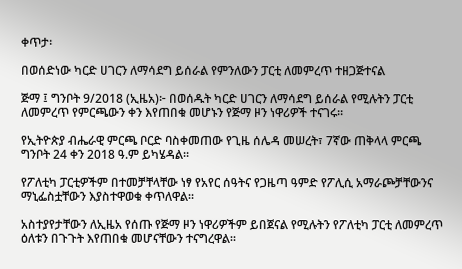ቀጥታ፡

በወሰድነው ካርድ ሀገርን ለማሳደግ ይሰራል የምንለውን ፓርቲ ለመምረጥ ተዘጋጅተናል

ጅማ ፤ ግንቦት 9/2018 (ኢዜአ)፦ በወሰዱት ካርድ ሀገርን ለማሳደግ ይሰራል የሚሉትን ፓርቲ ለመምረጥ የምርጫውን ቀን እየጠበቁ መሆኑን የጅማ ዞን ነዋሪዎች ተናገሩ።

የኢትዮጵያ ብሔራዊ ምርጫ ቦርድ ባስቀመጠው የጊዜ ሰሌዳ መሠረት፣ 7ኛው ጠቅላላ ምርጫ ግንቦት 24 ቀን 2018 ዓ.ም ይካሄዳል።

የፖለቲካ ፓርቲዎችም በተመቻቸላቸው ነፃ የአየር ሰዓትና የጋዜጣ ዓምድ የፖሊሲ አማራጮቻቸውንና ማኒፌስቷቸውን እያስተዋወቁ ቀጥለዋል።

አስተያየታቸውን ለኢዜአ የሰጡ የጅማ ዞን ነዋሪዎችም ይበጀናል የሚሉትን የፖለቲካ ፓርቲ ለመምረጥ ዕለቱን በጉጉት እየጠበቁ መሆናቸውን ተናግረዋል።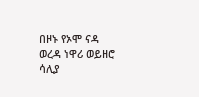በዞኑ የኦሞ ናዳ ወረዳ ነዋሪ ወይዘሮ ሳሊያ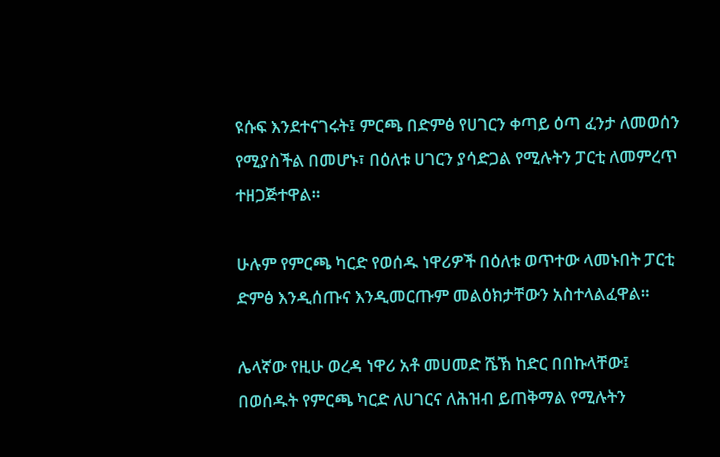ዩሱፍ እንደተናገሩት፤ ምርጫ በድምፅ የሀገርን ቀጣይ ዕጣ ፈንታ ለመወሰን የሚያስችል በመሆኑ፣ በዕለቱ ሀገርን ያሳድጋል የሚሉትን ፓርቲ ለመምረጥ ተዘጋጅተዋል።

ሁሉም የምርጫ ካርድ የወሰዱ ነዋሪዎች በዕለቱ ወጥተው ላመኑበት ፓርቲ ድምፅ እንዲሰጡና እንዲመርጡም መልዕክታቸውን አስተላልፈዋል።

ሌላኛው የዚሁ ወረዳ ነዋሪ አቶ መሀመድ ሼኽ ከድር በበኩላቸው፤ በወሰዱት የምርጫ ካርድ ለሀገርና ለሕዝብ ይጠቅማል የሚሉትን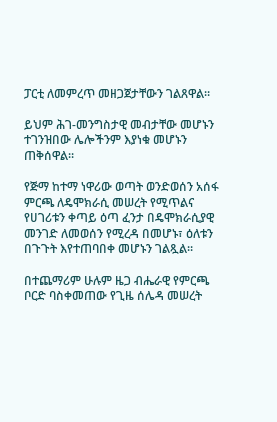ፓርቲ ለመምረጥ መዘጋጀታቸውን ገልጸዋል።

ይህም ሕገ-መንግስታዊ መብታቸው መሆኑን ተገንዝበው ሌሎችንም እያነቁ መሆኑን ጠቅሰዋል።

የጅማ ከተማ ነዋሪው ወጣት ወንድወሰን አሰፋ ምርጫ ለዴሞክራሲ መሠረት የሚጥልና የሀገሪቱን ቀጣይ ዕጣ ፈንታ በዴሞክራሲያዊ መንገድ ለመወሰን የሚረዳ በመሆኑ፣ ዕለቱን በጉጉት እየተጠባበቀ መሆኑን ገልጿል።

በተጨማሪም ሁሉም ዜጋ ብሔራዊ የምርጫ ቦርድ ባስቀመጠው የጊዜ ሰሌዳ መሠረት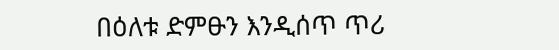በዕለቱ ድምፁን እንዲሰጥ ጥሪ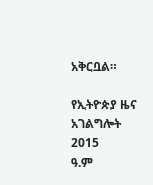አቅርቧል።

የኢትዮጵያ ዜና አገልግሎት
2015
ዓ.ም